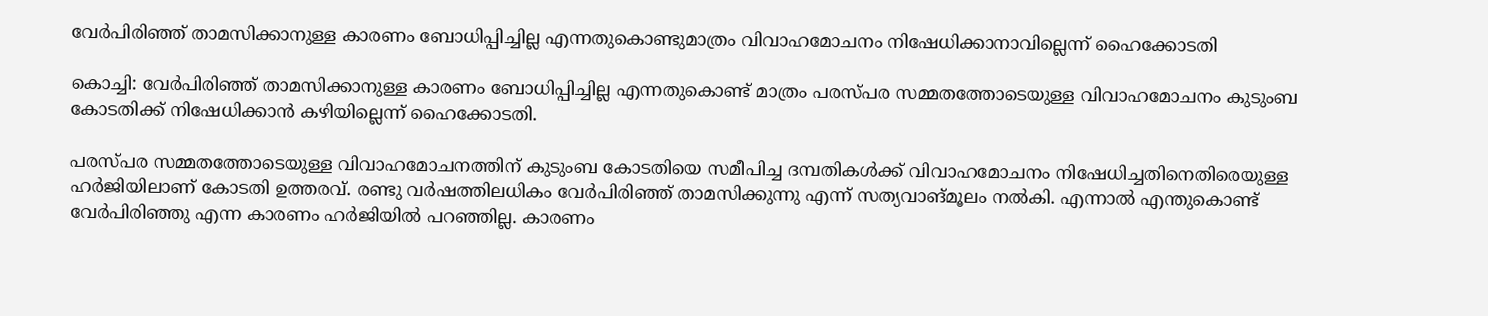വേര്‍പിരിഞ്ഞ് താമസിക്കാനുള്ള കാരണം ബോധിപ്പിച്ചില്ല എന്നതുകൊണ്ടുമാത്രം വിവാഹമോചനം നിഷേധിക്കാനാവില്ലെന്ന് ഹൈക്കോടതി

കൊച്ചി: വേര്‍പിരിഞ്ഞ് താമസിക്കാനുള്ള കാരണം ബോധിപ്പിച്ചില്ല എന്നതുകൊണ്ട് മാത്രം പരസ്പര സമ്മതത്തോടെയുള്ള വിവാഹമോചനം കുടുംബ കോടതിക്ക് നിഷേധിക്കാന്‍ കഴിയില്ലെന്ന് ഹൈക്കോടതി.

പരസ്പര സമ്മതത്തോടെയുള്ള വിവാഹമോചനത്തിന് കുടുംബ കോടതിയെ സമീപിച്ച ദമ്പതികള്‍ക്ക് വിവാഹമോചനം നിഷേധിച്ചതിനെതിരെയുള്ള ഹര്‍ജിയിലാണ് കോടതി ഉത്തരവ്. രണ്ടു വര്‍ഷത്തിലധികം വേര്‍പിരിഞ്ഞ് താമസിക്കുന്നു എന്ന് സത്യവാങ്മൂലം നല്‍കി. എന്നാല്‍ എന്തുകൊണ്ട് വേര്‍പിരിഞ്ഞു എന്ന കാരണം ഹര്‍ജിയില്‍ പറഞ്ഞില്ല. കാരണം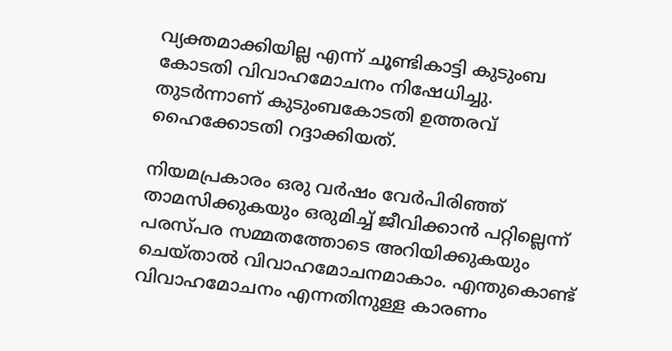വ്യക്തമാക്കിയില്ല എന്ന് ചൂണ്ടികാട്ടി കുടുംബ കോടതി വിവാഹമോചനം നിഷേധിച്ചു. തുടര്‍ന്നാണ് കുടുംബകോടതി ഉത്തരവ് ഹൈക്കോടതി റദ്ദാക്കിയത്.

നിയമപ്രകാരം ഒരു വര്‍ഷം വേര്‍പിരിഞ്ഞ് താമസിക്കുകയും ഒരുമിച്ച് ജീവിക്കാന്‍ പറ്റില്ലെന്ന് പരസ്പര സമ്മതത്തോടെ അറിയിക്കുകയും ചെയ്താല്‍ വിവാഹമോചനമാകാം. എന്തുകൊണ്ട് വിവാഹമോചനം എന്നതിനുള്ള കാരണം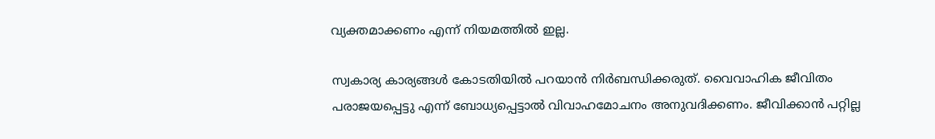വ്യക്തമാക്കണം എന്ന് നിയമത്തില്‍ ഇല്ല.

സ്വകാര്യ കാര്യങ്ങള്‍ കോടതിയില്‍ പറയാന്‍ നിര്‍ബന്ധിക്കരുത്. വൈവാഹിക ജീവിതം പരാജയപ്പെട്ടു എന്ന് ബോധ്യപ്പെട്ടാല്‍ വിവാഹമോചനം അനുവദിക്കണം. ജീവിക്കാന്‍ പറ്റില്ല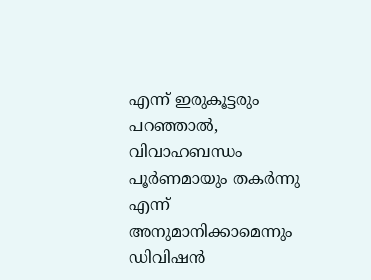എന്ന് ഇരുകൂട്ടരും പറഞ്ഞാല്‍, വിവാഹബന്ധം പൂര്‍ണമായും തകര്‍ന്നു എന്ന് അനുമാനിക്കാമെന്നും ഡിവിഷന്‍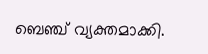ബെഞ്ച് വ്യക്തമാക്കി.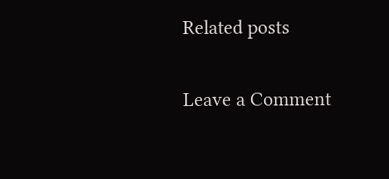Related posts

Leave a Comment